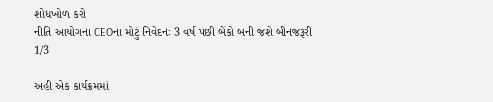શોધખોળ કરો
નીતિ આયોગના CEOના મોટું નિવેદનઃ 3 વર્ષ પછી બેંકો બની જશે બીનજરૂરી
1/3

અહી એક કાર્યક્રમમાં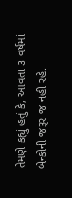તેમણે કહ્યું હતું કે, આવતા ૩ વર્ષમાં બેન્કોની જરૂર જ નહી રહે.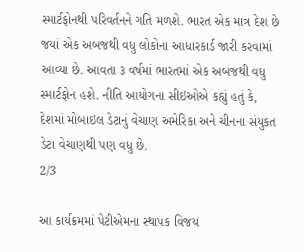સ્માર્ટફોનથી પરિવર્તનને ગતિ મળશે. ભારત એક માત્ર દેશ છે જયાં એક અબજથી વધુ લોકોના આધારકાર્ડ જારી કરવામાં આવ્યા છે. આવતા ૩ વર્ષમાં ભારતમાં એક અબજથી વધુ સ્માર્ટફોન હશે. નીતિ આયોગના સીઇઓએ કહ્યું હતું કે, દેશમાં મોબાઇલ ડેટાનું વેચાણ અમેરિકા અને ચીનના સંયુકત ડેટા વેચાણથી પણ વધુ છે.
2/3

આ કાર્યક્રમમાં પેટીએમના સ્થાપક વિજય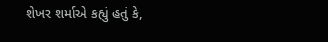શેખર શર્માએ કહ્યું હતું કે,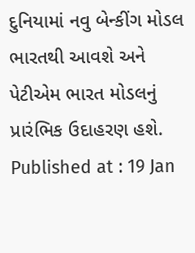દુનિયામાં નવુ બેન્કીંગ મોડલ ભારતથી આવશે અને પેટીએમ ભારત મોડલનું પ્રારંભિક ઉદાહરણ હશે.
Published at : 19 Jan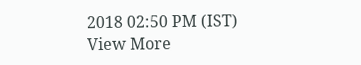2018 02:50 PM (IST)
View More